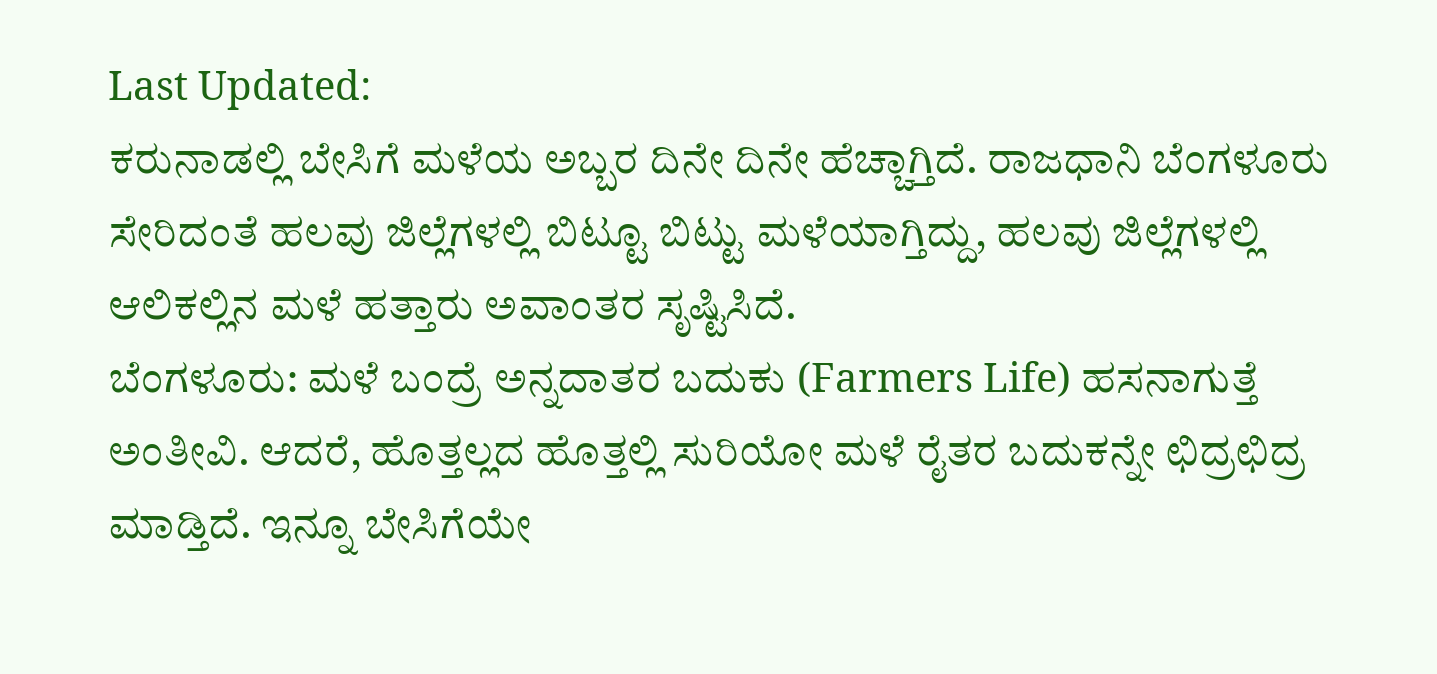Last Updated:
ಕರುನಾಡಲ್ಲಿ ಬೇಸಿಗೆ ಮಳೆಯ ಅಬ್ಬರ ದಿನೇ ದಿನೇ ಹೆಚ್ಚಾಗ್ತಿದೆ. ರಾಜಧಾನಿ ಬೆಂಗಳೂರು ಸೇರಿದಂತೆ ಹಲವು ಜಿಲ್ಲೆಗಳಲ್ಲಿ ಬಿಟ್ಟೂ ಬಿಟ್ಟು ಮಳೆಯಾಗ್ತಿದ್ದು, ಹಲವು ಜಿಲ್ಲೆಗಳಲ್ಲಿ ಆಲಿಕಲ್ಲಿನ ಮಳೆ ಹತ್ತಾರು ಅವಾಂತರ ಸೃಷ್ಟಿಸಿದೆ.
ಬೆಂಗಳೂರು: ಮಳೆ ಬಂದ್ರೆ ಅನ್ನದಾತರ ಬದುಕು (Farmers Life) ಹಸನಾಗುತ್ತೆ ಅಂತೀವಿ. ಆದರೆ, ಹೊತ್ತಲ್ಲದ ಹೊತ್ತಲ್ಲಿ ಸುರಿಯೋ ಮಳೆ ರೈತರ ಬದುಕನ್ನೇ ಛಿದ್ರಛಿದ್ರ ಮಾಡ್ತಿದೆ. ಇನ್ನೂ ಬೇಸಿಗೆಯೇ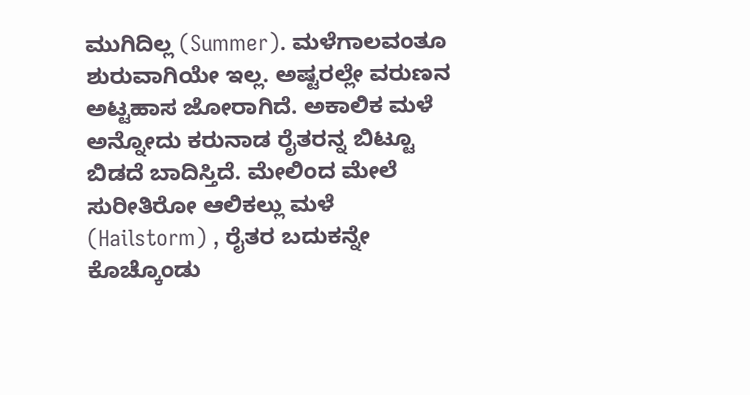ಮುಗಿದಿಲ್ಲ (Summer). ಮಳೆಗಾಲವಂತೂ ಶುರುವಾಗಿಯೇ ಇಲ್ಲ. ಅಷ್ಟರಲ್ಲೇ ವರುಣನ ಅಟ್ಟಹಾಸ ಜೋರಾಗಿದೆ. ಅಕಾಲಿಕ ಮಳೆ ಅನ್ನೋದು ಕರುನಾಡ ರೈತರನ್ನ ಬಿಟ್ಟೂ ಬಿಡದೆ ಬಾದಿಸ್ತಿದೆ. ಮೇಲಿಂದ ಮೇಲೆ ಸುರೀತಿರೋ ಆಲಿಕಲ್ಲು ಮಳೆ (Hailstorm) , ರೈತರ ಬದುಕನ್ನೇ ಕೊಚ್ಕೊಂಡು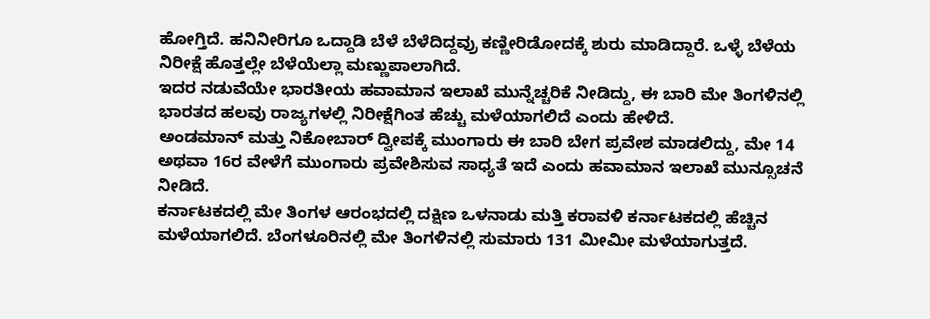ಹೋಗ್ತಿದೆ. ಹನಿನೀರಿಗೂ ಒದ್ದಾಡಿ ಬೆಳೆ ಬೆಳೆದಿದ್ದವ್ರು ಕಣ್ಣೀರಿಡೋದಕ್ಕೆ ಶುರು ಮಾಡಿದ್ದಾರೆ. ಒಳ್ಳೆ ಬೆಳೆಯ ನಿರೀಕ್ಷೆ ಹೊತ್ತಲ್ಲೇ ಬೆಳೆಯೆಲ್ಲಾ ಮಣ್ಣುಪಾಲಾಗಿದೆ.
ಇದರ ನಡುವೆಯೇ ಭಾರತೀಯ ಹವಾಮಾನ ಇಲಾಖೆ ಮುನ್ನೆಚ್ಚರಿಕೆ ನೀಡಿದ್ದು, ಈ ಬಾರಿ ಮೇ ತಿಂಗಳಿನಲ್ಲಿ ಭಾರತದ ಹಲವು ರಾಜ್ಯಗಳಲ್ಲಿ ನಿರೀಕ್ಷೆಗಿಂತ ಹೆಚ್ಚು ಮಳೆಯಾಗಲಿದೆ ಎಂದು ಹೇಳಿದೆ.
ಅಂಡಮಾನ್ ಮತ್ತು ನಿಕೋಬಾರ್ ದ್ವೀಪಕ್ಕೆ ಮುಂಗಾರು ಈ ಬಾರಿ ಬೇಗ ಪ್ರವೇಶ ಮಾಡಲಿದ್ದು, ಮೇ 14 ಅಥವಾ 16ರ ವೇಳೆಗೆ ಮುಂಗಾರು ಪ್ರವೇಶಿಸುವ ಸಾಧ್ಯತೆ ಇದೆ ಎಂದು ಹವಾಮಾನ ಇಲಾಖೆ ಮುನ್ಸೂಚನೆ ನೀಡಿದೆ.
ಕರ್ನಾಟಕದಲ್ಲಿ ಮೇ ತಿಂಗಳ ಆರಂಭದಲ್ಲಿ ದಕ್ಷಿಣ ಒಳನಾಡು ಮತ್ತಿ ಕರಾವಳಿ ಕರ್ನಾಟಕದಲ್ಲಿ ಹೆಚ್ಚಿನ ಮಳೆಯಾಗಲಿದೆ. ಬೆಂಗಳೂರಿನಲ್ಲಿ ಮೇ ತಿಂಗಳಿನಲ್ಲಿ ಸುಮಾರು 131 ಮೀಮೀ ಮಳೆಯಾಗುತ್ತದೆ.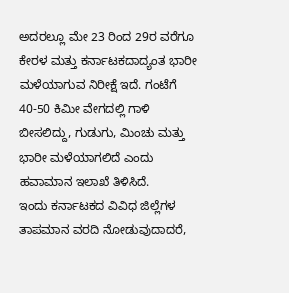ಅದರಲ್ಲೂ ಮೇ 23 ರಿಂದ 29ರ ವರೆಗೂ ಕೇರಳ ಮತ್ತು ಕರ್ನಾಟಕದಾದ್ಯಂತ ಭಾರೀ ಮಳೆಯಾಗುವ ನಿರೀಕ್ಷೆ ಇದೆ. ಗಂಟೆಗೆ 40-50 ಕಿಮೀ ವೇಗದಲ್ಲಿ ಗಾಳಿ ಬೀಸಲಿದ್ದು, ಗುಡುಗು, ಮಿಂಚು ಮತ್ತು ಭಾರೀ ಮಳೆಯಾಗಲಿದೆ ಎಂದು ಹವಾಮಾನ ಇಲಾಖೆ ತಿಳಿಸಿದೆ.
ಇಂದು ಕರ್ನಾಟಕದ ವಿವಿಧ ಜಿಲ್ಲೆಗಳ ತಾಪಮಾನ ವರದಿ ನೋಡುವುದಾದರೆ,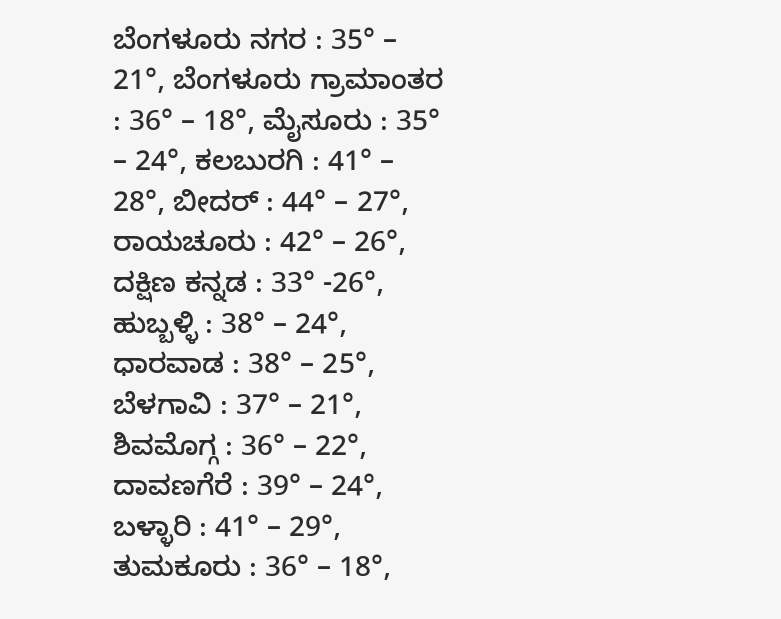ಬೆಂಗಳೂರು ನಗರ : 35° – 21°, ಬೆಂಗಳೂರು ಗ್ರಾಮಾಂತರ : 36° – 18°, ಮೈಸೂರು : 35° – 24°, ಕಲಬುರಗಿ : 41° – 28°, ಬೀದರ್ : 44° – 27°, ರಾಯಚೂರು : 42° – 26°, ದಕ್ಷಿಣ ಕನ್ನಡ : 33° -26°, ಹುಬ್ಬಳ್ಳಿ : 38° – 24°, ಧಾರವಾಡ : 38° – 25°, ಬೆಳಗಾವಿ : 37° – 21°, ಶಿವಮೊಗ್ಗ : 36° – 22°, ದಾವಣಗೆರೆ : 39° – 24°, ಬಳ್ಳಾರಿ : 41° – 29°, ತುಮಕೂರು : 36° – 18°,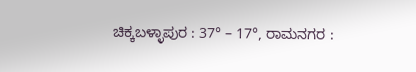ಚಿಕ್ಕಬಳ್ಳಾಪುರ : 37° – 17°, ರಾಮನಗರ :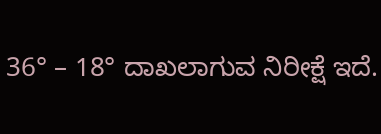36° – 18° ದಾಖಲಾಗುವ ನಿರೀಕ್ಷೆ ಇದೆ.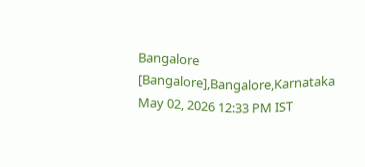Bangalore [Bangalore],Bangalore,Karnataka
May 02, 2026 12:33 PM IST